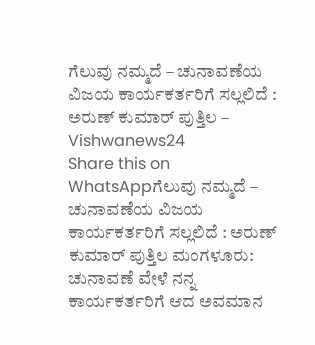ಗೆಲುವು ನಮ್ಮದೆ – ಚುನಾವಣೆಯ ವಿಜಯ ಕಾರ್ಯಕರ್ತರಿಗೆ ಸಲ್ಲಲಿದೆ : ಅರುಣ್ ಕುಮಾರ್ ಪುತ್ತಿಲ – Vishwanews24
Share this on WhatsAppಗೆಲುವು ನಮ್ಮದೆ – ಚುನಾವಣೆಯ ವಿಜಯ ಕಾರ್ಯಕರ್ತರಿಗೆ ಸಲ್ಲಲಿದೆ : ಅರುಣ್ ಕುಮಾರ್ ಪುತ್ತಿಲ ಮಂಗಳೂರು: ಚುನಾವಣೆ ವೇಳೆ ನನ್ನ ಕಾರ್ಯಕರ್ತರಿಗೆ ಆದ ಅವಮಾನ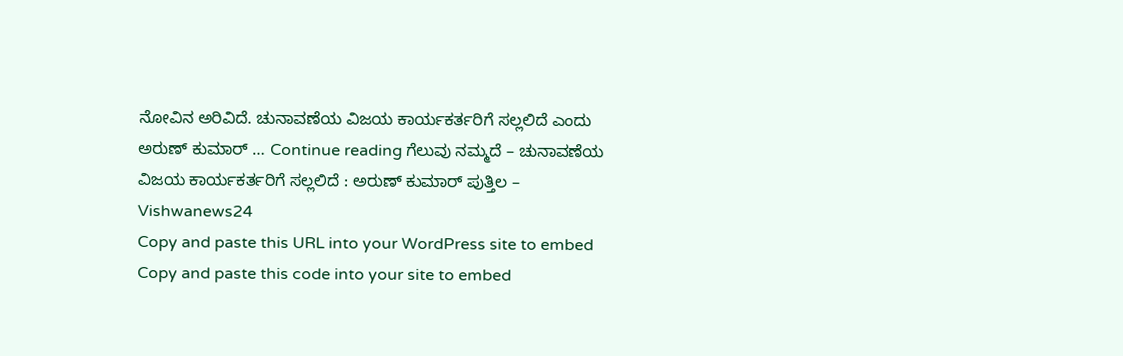ನೋವಿನ ಅರಿವಿದೆ. ಚುನಾವಣೆಯ ವಿಜಯ ಕಾರ್ಯಕರ್ತರಿಗೆ ಸಲ್ಲಲಿದೆ ಎಂದು ಅರುಣ್ ಕುಮಾರ್ … Continue reading ಗೆಲುವು ನಮ್ಮದೆ – ಚುನಾವಣೆಯ ವಿಜಯ ಕಾರ್ಯಕರ್ತರಿಗೆ ಸಲ್ಲಲಿದೆ : ಅರುಣ್ ಕುಮಾರ್ ಪುತ್ತಿಲ – Vishwanews24
Copy and paste this URL into your WordPress site to embed
Copy and paste this code into your site to embed